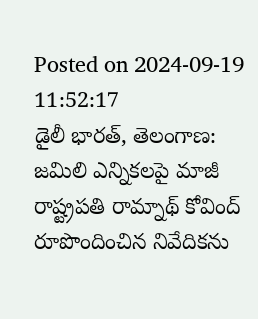Posted on 2024-09-19 11:52:17
డైలీ భారత్, తెలంగాణ: జమిలి ఎన్నికలపై మాజీ రాష్ట్రపతి రామ్నాథ్ కోవింద్ రూపొందించిన నివేదికను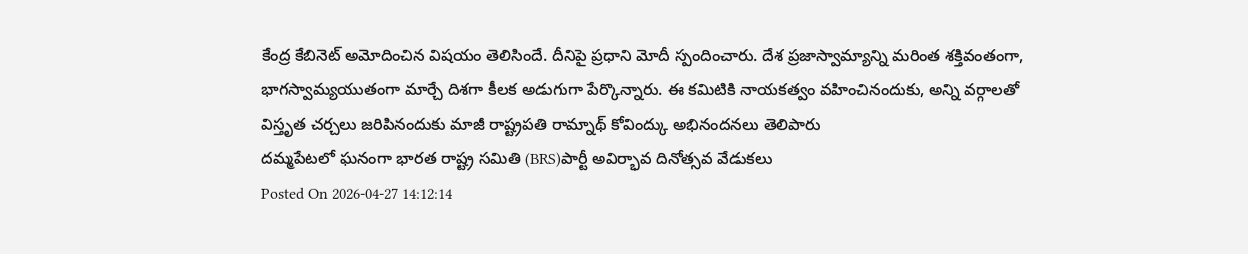కేంద్ర కేబినెట్ అమోదించిన విషయం తెలిసిందే. దీనిపై ప్రధాని మోదీ స్పందించారు. దేశ ప్రజాస్వామ్యాన్ని మరింత శక్తివంతంగా, భాగస్వామ్యయుతంగా మార్చే దిశగా కీలక అడుగుగా పేర్కొన్నారు. ఈ కమిటికి నాయకత్వం వహించినందుకు, అన్ని వర్గాలతో విస్తృత చర్చలు జరిపినందుకు మాజీ రాష్ట్రపతి రామ్నాథ్ కోవింద్కు అభినందనలు తెలిపారు
దమ్మపేటలో ఘనంగా భారత రాష్ట్ర సమితి (BRS)పార్టీ అవిర్భావ దినోత్సవ వేడుకలు
Posted On 2026-04-27 14:12:14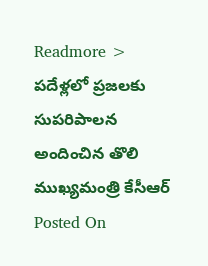Readmore >
పదేళ్లలో ప్రజలకు సుపరిపాలన అందించిన తొలి ముఖ్యమంత్రి కేసీఆర్
Posted On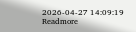2026-04-27 14:09:19
Readmore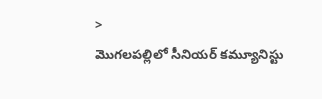>
మొగలపల్లిలో సీనియర్ కమ్యూనిస్టు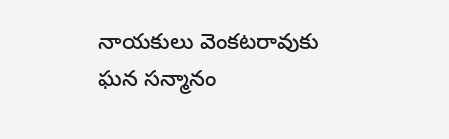నాయకులు వెంకటరావుకు ఘన సన్మానం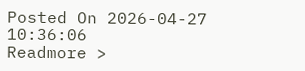Posted On 2026-04-27 10:36:06
Readmore >